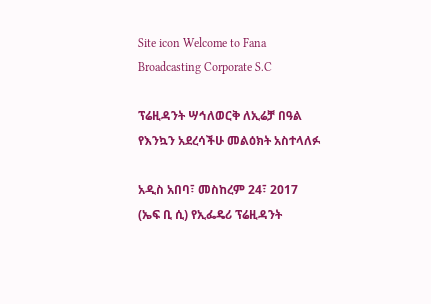Site icon Welcome to Fana Broadcasting Corporate S.C

ፕሬዚዳንት ሣኅለወርቅ ለኢሬቻ በዓል የእንኳን አደረሳችሁ መልዕክት አስተላለፉ

አዲስ አበባ፣ መስከረም 24፣ 2017 (ኤፍ ቢ ሲ) የኢፌዴሪ ፕሬዚዳንት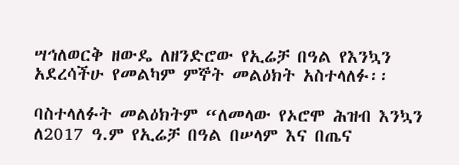ሣኅለወርቅ ዘውዴ ለዘንድሮው የኢሬቻ በዓል የእንኳን አደረሳችሁ የመልካም ምኞት መልዕክት አስተላለፉ፡፡

ባስተላለፉት መልዕክትም “ለመላው የኦሮሞ ሕዝብ እንኳን ለ2017 ዓ.ም የኢሬቻ በዓል በሠላም እና በጤና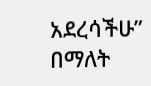አደረሳችሁ” በማለት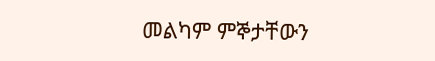መልካም ምኞታቸውን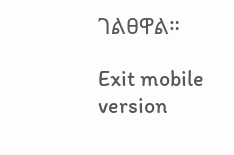ገልፀዋል።

Exit mobile version